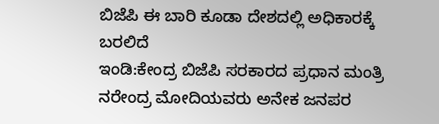ಬಿಜೆಪಿ ಈ ಬಾರಿ ಕೂಡಾ ದೇಶದಲ್ಲಿ ಅಧಿಕಾರಕ್ಕೆ ಬರಲಿದೆ
ಇಂಡಿ:ಕೇಂದ್ರ ಬಿಜೆಪಿ ಸರಕಾರದ ಪ್ರಧಾನ ಮಂತ್ರಿ ನರೇಂದ್ರ ಮೋದಿಯವರು ಅನೇಕ ಜನಪರ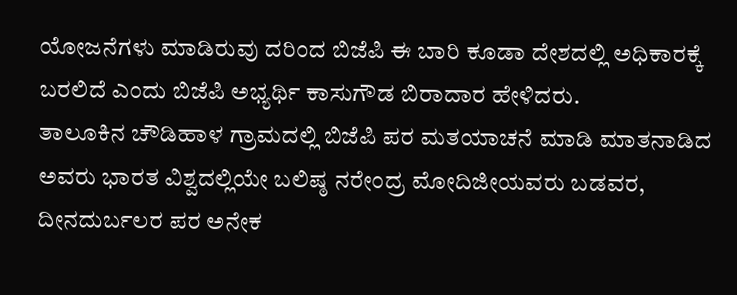ಯೋಜನೆಗಳು ಮಾಡಿರುವು ದರಿಂದ ಬಿಜೆಪಿ ಈ ಬಾರಿ ಕೂಡಾ ದೇಶದಲ್ಲಿ ಅಧಿಕಾರಕ್ಕೆ ಬರಲಿದೆ ಎಂದು ಬಿಜೆಪಿ ಅಭ್ಯರ್ಥಿ ಕಾಸುಗೌಡ ಬಿರಾದಾರ ಹೇಳಿದರು.
ತಾಲೂಕಿನ ಚೌಡಿಹಾಳ ಗ್ರಾಮದಲ್ಲಿ ಬಿಜೆಪಿ ಪರ ಮತಯಾಚನೆ ಮಾಡಿ ಮಾತನಾಡಿದ ಅವರು ಭಾರತ ವಿಶ್ವದಲ್ಲಿಯೇ ಬಲಿಷ್ಠ ನರೇಂದ್ರ ಮೋದಿಜೀಯವರು ಬಡವರ, ದೀನದುರ್ಬಲರ ಪರ ಅನೇಕ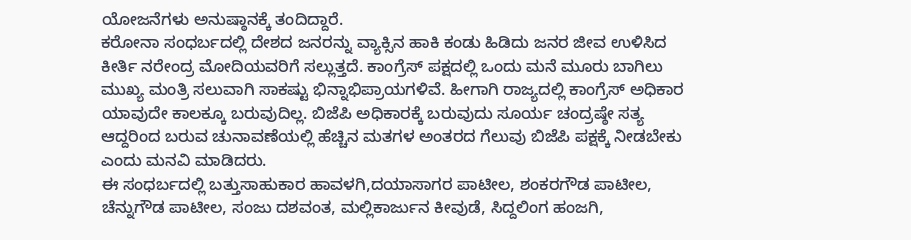ಯೋಜನೆಗಳು ಅನುಷ್ಠಾನಕ್ಕೆ ತಂದಿದ್ದಾರೆ.
ಕರೋನಾ ಸಂಧರ್ಬದಲ್ಲಿ ದೇಶದ ಜನರನ್ನು ವ್ಯಾಕ್ಸಿನ ಹಾಕಿ ಕಂಡು ಹಿಡಿದು ಜನರ ಜೀವ ಉಳಿಸಿದ ಕೀರ್ತಿ ನರೇಂದ್ರ ಮೋದಿಯವರಿಗೆ ಸಲ್ಲುತ್ತದೆ. ಕಾಂಗ್ರೆಸ್ ಪಕ್ಷದಲ್ಲಿ ಒಂದು ಮನೆ ಮೂರು ಬಾಗಿಲು ಮುಖ್ಯ ಮಂತ್ರಿ ಸಲುವಾಗಿ ಸಾಕಷ್ಟು ಭಿನ್ನಾಭಿಪ್ರಾಯಗಳಿವೆ. ಹೀಗಾಗಿ ರಾಜ್ಯದಲ್ಲಿ ಕಾಂಗ್ರೆಸ್ ಅಧಿಕಾರ ಯಾವುದೇ ಕಾಲಕ್ಕೂ ಬರುವುದಿಲ್ಲ. ಬಿಜೆಪಿ ಅಧಿಕಾರಕ್ಕೆ ಬರುವುದು ಸೂರ್ಯ ಚಂದ್ರಷ್ಠೇ ಸತ್ಯ ಆದ್ದರಿಂದ ಬರುವ ಚುನಾವಣೆಯಲ್ಲಿ ಹೆಚ್ಚಿನ ಮತಗಳ ಅಂತರದ ಗೆಲುವು ಬಿಜೆಪಿ ಪಕ್ಷಕ್ಕೆ ನೀಡಬೇಕು ಎಂದು ಮನವಿ ಮಾಡಿದರು.
ಈ ಸಂಧರ್ಬದಲ್ಲಿ ಬತ್ತುಸಾಹುಕಾರ ಹಾವಳಗಿ,ದಯಾಸಾಗರ ಪಾಟೀಲ, ಶಂಕರಗೌಡ ಪಾಟೀಲ, ಚೆನ್ನುಗೌಡ ಪಾಟೀಲ, ಸಂಜು ದಶವಂತ, ಮಲ್ಲಿಕಾರ್ಜುನ ಕೀವುಡೆ, ಸಿದ್ದಲಿಂಗ ಹಂಜಗಿ,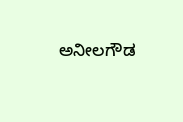ಅನೀಲಗೌಡ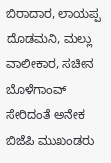ಬಿರಾದಾರ, ಲಾಯಪ್ಪ ದೊಡಮನಿ, ಮಲ್ಲು ವಾಲೀಕಾರ, ಸಚೀನ ಬೊಳೆಗಾಂವ್ ಸೇರಿದಂತೆ ಅನೇಕ ಬಿಜೆಪಿ ಮುಖಂಡರು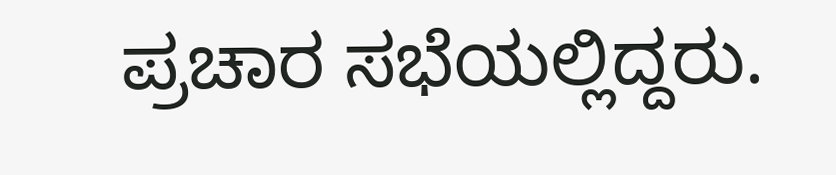ಪ್ರಚಾರ ಸಭೆಯಲ್ಲಿದ್ದರು.